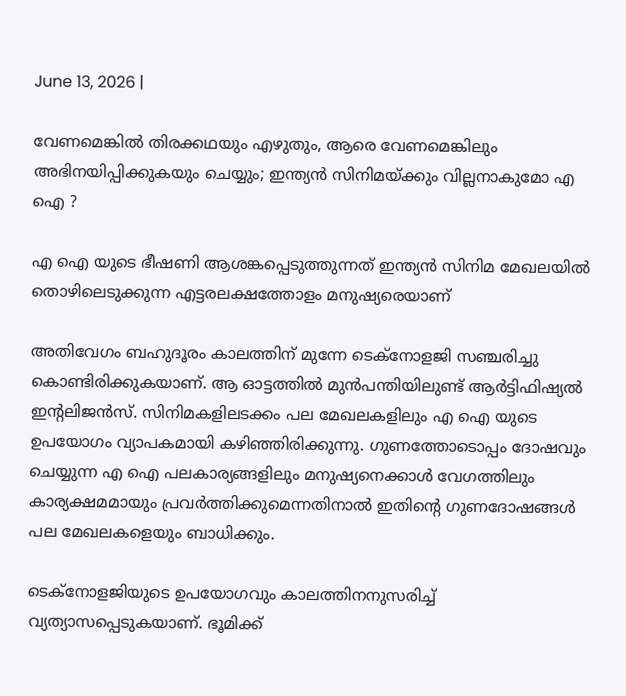June 13, 2026 |

വേണമെങ്കില്‍ തിരക്കഥയും എഴുതും, ആരെ വേണമെങ്കിലും അഭിനയിപ്പിക്കുകയും ചെയ്യും; ഇന്ത്യന്‍ സിനിമയ്ക്കും വില്ലനാകുമോ എ ഐ ?

എ ഐ യുടെ ഭീഷണി ആശങ്കപ്പെടുത്തുന്നത് ഇന്ത്യന്‍ സിനിമ മേഖലയില്‍ തൊഴിലെടുക്കുന്ന എട്ടരലക്ഷത്തോളം മനുഷ്യരെയാണ്

അതിവേഗം ബഹുദൂരം കാലത്തിന് മുന്നേ ടെക്നോളജി സഞ്ചരിച്ചു കൊണ്ടിരിക്കുകയാണ്. ആ ഓട്ടത്തില്‍ മുന്‍പന്തിയിലുണ്ട് ആര്‍ട്ടിഫിഷ്യല്‍ ഇന്റലിജന്‍സ്. സിനിമകളിലടക്കം പല മേഖലകളിലും എ ഐ യുടെ ഉപയോഗം വ്യാപകമായി കഴിഞ്ഞിരിക്കുന്നു. ഗുണത്തോടൊപ്പം ദോഷവും ചെയ്യുന്ന എ ഐ പലകാര്യങ്ങളിലും മനുഷ്യനെക്കാള്‍ വേഗത്തിലും കാര്യക്ഷമമായും പ്രവര്‍ത്തിക്കുമെന്നതിനാല്‍ ഇതിന്റെ ഗുണദോഷങ്ങള്‍ പല മേഖലകളെയും ബാധിക്കും.

ടെക്‌നോളജിയുടെ ഉപയോഗവും കാലത്തിനനുസരിച്ച് വ്യത്യാസപ്പെടുകയാണ്. ഭൂമിക്ക്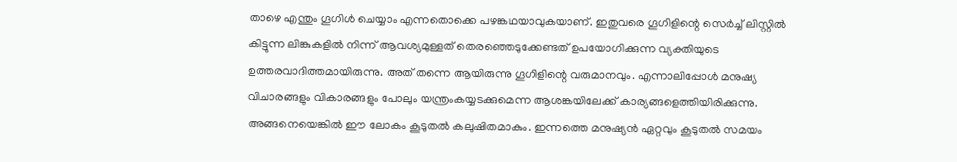താഴെ എന്തും ഗൂഗിള്‍ ചെയ്യാം എന്നതൊക്കെ പഴങ്കഥയാവുകയാണ്. ഇതുവരെ ഗൂഗിളിന്റെ സെര്‍ച്ച് ലിസ്റ്റില്‍ കിട്ടുന്ന ലിങ്കുകളില്‍ നിന്ന് ആവശ്യമുള്ളത് തെരഞ്ഞെടുക്കേണ്ടത് ഉപയോഗിക്കുന്ന വ്യക്തിയുടെ ഉത്തരവാദിത്തമായിരുന്നു. അത് തന്നെ ആയിരുന്നു ഗൂഗിളിന്റെ വരുമാനവും. എന്നാലിപ്പോള്‍ മനുഷ്യ വിചാരങ്ങളും വികാരങ്ങളും പോലും യന്ത്രംകയ്യടക്കുമെന്ന ആശങ്കയിലേക്ക് കാര്യങ്ങളെത്തിയിരിക്കുന്നു. അങ്ങനെയെങ്കില്‍ ഈ ലോകം കൂടുതല്‍ കലുഷിതമാകും. ഇന്നത്തെ മനുഷ്യന്‍ ഏറ്റവും കൂടുതല്‍ സമയം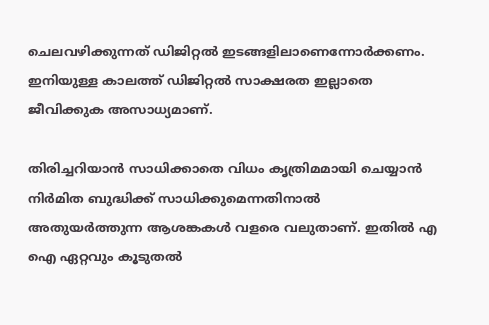ചെലവഴിക്കുന്നത് ഡിജിറ്റല്‍ ഇടങ്ങളിലാണെന്നോര്‍ക്കണം. ഇനിയുള്ള കാലത്ത് ഡിജിറ്റല്‍ സാക്ഷരത ഇല്ലാതെ ജീവിക്കുക അസാധ്യമാണ്.

തിരിച്ചറിയാന്‍ സാധിക്കാതെ വിധം കൃത്രിമമായി ചെയ്യാന്‍ നിര്‍മിത ബുദ്ധിക്ക് സാധിക്കുമെന്നതിനാല്‍ അതുയര്‍ത്തുന്ന ആശങ്കകള്‍ വളരെ വലുതാണ്. ഇതില്‍ എ ഐ ഏറ്റവും കൂടുതല്‍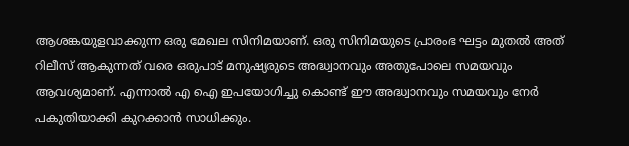ആശങ്കയുളവാക്കുന്ന ഒരു മേഖല സിനിമയാണ്. ഒരു സിനിമയുടെ പ്രാരംഭ ഘട്ടം മുതല്‍ അത് റിലീസ് ആകുന്നത് വരെ ഒരുപാട് മനുഷ്യരുടെ അദ്ധ്വാനവും അതുപോലെ സമയവും ആവശ്യമാണ്. എന്നാല്‍ എ ഐ ഇപയോഗിച്ചു കൊണ്ട് ഈ അദ്ധ്വാനവും സമയവും നേര്‍ പകുതിയാക്കി കുറക്കാന്‍ സാധിക്കും.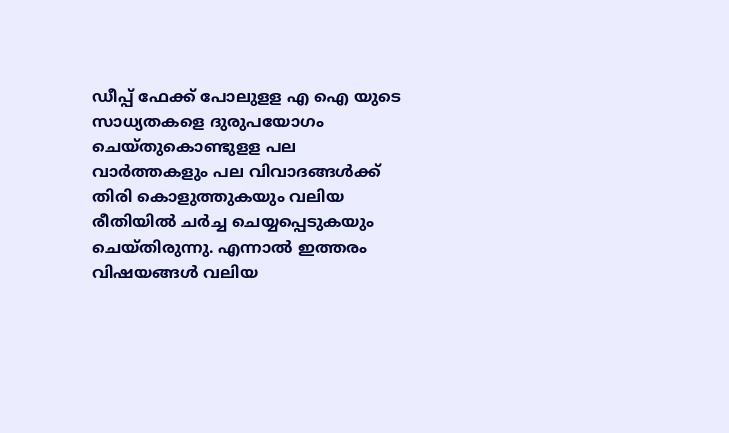ഡീപ്പ് ഫേക്ക് പോലുളള എ ഐ യുടെ സാധ്യതകളെ ദുരുപയോഗം ചെയ്തുകൊണ്ടുളള പല വാര്‍ത്തകളും പല വിവാദങ്ങള്‍ക്ക് തിരി കൊളുത്തുകയും വലിയ രീതിയില്‍ ചര്‍ച്ച ചെയ്യപ്പെടുകയും ചെയ്തിരുന്നു. എന്നാല്‍ ഇത്തരം വിഷയങ്ങള്‍ വലിയ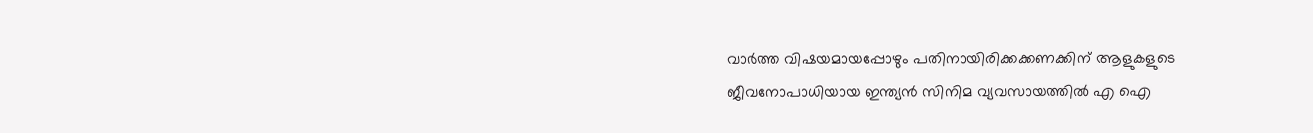വാര്‍ത്ത വിഷയമായപ്പോഴും പതിനായിരിക്കക്കണക്കിന് ആളുകളുടെ ജീവനോപാധിയായ ഇന്ത്യന്‍ സിനിമ വ്യവസായത്തില്‍ എ ഐ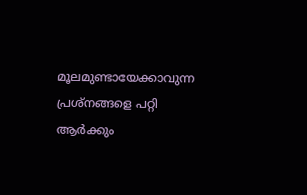മൂലമുണ്ടായേക്കാവുന്ന പ്രശ്‌നങ്ങളെ പറ്റി ആര്‍ക്കും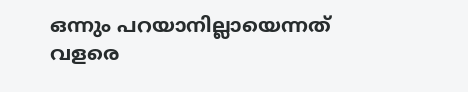ഒന്നും പറയാനില്ലായെന്നത് വളരെ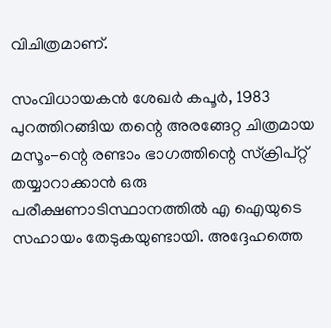വിചിത്രമാണ്.

സംവിധായകന്‍ ശേഖര്‍ കപൂര്‍, 1983 പുറത്തിറങ്ങിയ തന്റെ അരങ്ങേറ്റ ചിത്രമായ മസൂം-ന്റെ രണ്ടാം ഭാഗത്തിന്റെ സ്‌ക്രിപ്റ്റ് തയ്യാറാക്കാന്‍ ഒരു പരീക്ഷണാടിസ്ഥാനത്തില്‍ എ ഐയുടെ സഹായം തേടുകയുണ്ടായി. അദ്ദേഹത്തെ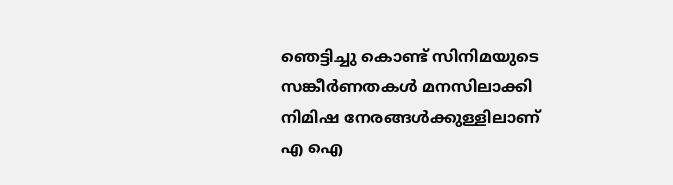ഞെട്ടിച്ചു കൊണ്ട് സിനിമയുടെ സങ്കീര്‍ണതകള്‍ മനസിലാക്കി നിമിഷ നേരങ്ങള്‍ക്കുള്ളിലാണ് എ ഐ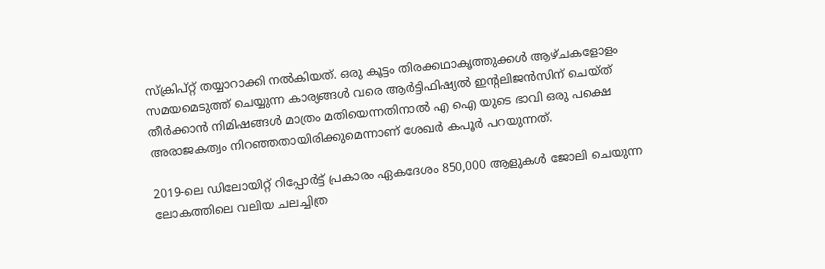സ്‌ക്രിപ്റ്റ് തയ്യാറാക്കി നല്‍കിയത്. ഒരു കൂട്ടം തിരക്കഥാകൃത്തുക്കള്‍ ആഴ്ചകളോളം സമയമെടുത്ത് ചെയ്യുന്ന കാര്യങ്ങള്‍ വരെ ആര്‍ട്ടിഫിഷ്യല്‍ ഇന്റലിജന്‍സിന് ചെയ്ത് തീര്‍ക്കാന്‍ നിമിഷങ്ങള്‍ മാത്രം മതിയെന്നതിനാല്‍ എ ഐ യുടെ ഭാവി ഒരു പക്ഷെ അരാജകത്വം നിറഞ്ഞതായിരിക്കുമെന്നാണ് ശേഖര്‍ കപൂര്‍ പറയുന്നത്.

2019-ലെ ഡിലോയിറ്റ് റിപ്പോര്‍ട്ട് പ്രകാരം ഏകദേശം 850,000 ആളുകള്‍ ജോലി ചെയുന്ന ലോകത്തിലെ വലിയ ചലച്ചിത്ര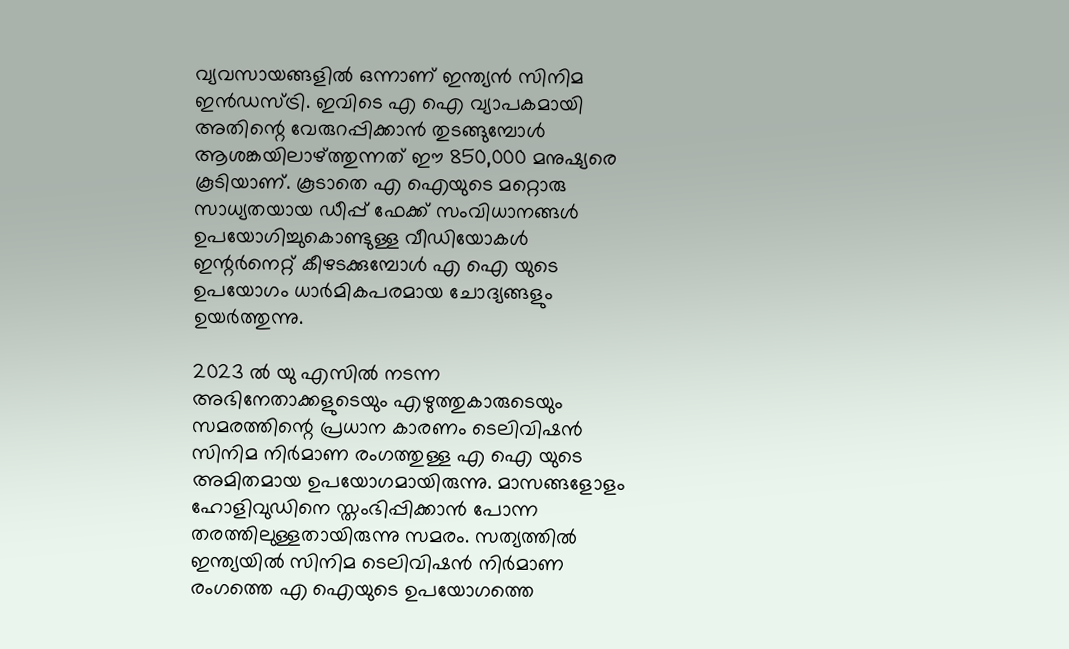വ്യവസായങ്ങളില്‍ ഒന്നാണ് ഇന്ത്യന്‍ സിനിമ ഇന്‍ഡസ്ട്രി. ഇവിടെ എ ഐ വ്യാപകമായി അതിന്റെ വേരുറപ്പിക്കാന്‍ തുടങ്ങുമ്പോള്‍ ആശങ്കയിലാഴ്ത്തുന്നത് ഈ 850,000 മനുഷ്യരെ കൂടിയാണ്. കൂടാതെ എ ഐയുടെ മറ്റൊരു സാധ്യതയായ ഡീപ്പ് ഫേക്ക് സംവിധാനങ്ങള്‍ ഉപയോഗിച്ചുകൊണ്ടുള്ള വീഡിയോകള്‍ ഇന്റര്‍നെറ്റ് കീഴടക്കുമ്പോള്‍ എ ഐ യുടെ ഉപയോഗം ധാര്‍മികപരമായ ചോദ്യങ്ങളും ഉയര്‍ത്തുന്നു.

2023 ല്‍ യു എസില്‍ നടന്ന അഭിനേതാക്കളുടെയും എഴുത്തുകാരുടെയും സമരത്തിന്റെ പ്രധാന കാരണം ടെലിവിഷന്‍ സിനിമ നിര്‍മാണ രംഗത്തുള്ള എ ഐ യുടെ അമിതമായ ഉപയോഗമായിരുന്നു. മാസങ്ങളോളം ഹോളിവുഡിനെ സ്തംഭിപ്പിക്കാന്‍ പോന്ന തരത്തിലുള്ളതായിരുന്നു സമരം. സത്യത്തില്‍ ഇന്ത്യയില്‍ സിനിമ ടെലിവിഷന്‍ നിര്‍മാണ രംഗത്തെ എ ഐയുടെ ഉപയോഗത്തെ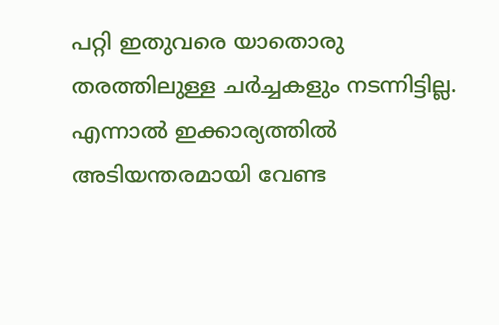പറ്റി ഇതുവരെ യാതൊരു തരത്തിലുള്ള ചര്‍ച്ചകളും നടന്നിട്ടില്ല. എന്നാല്‍ ഇക്കാര്യത്തില്‍ അടിയന്തരമായി വേണ്ട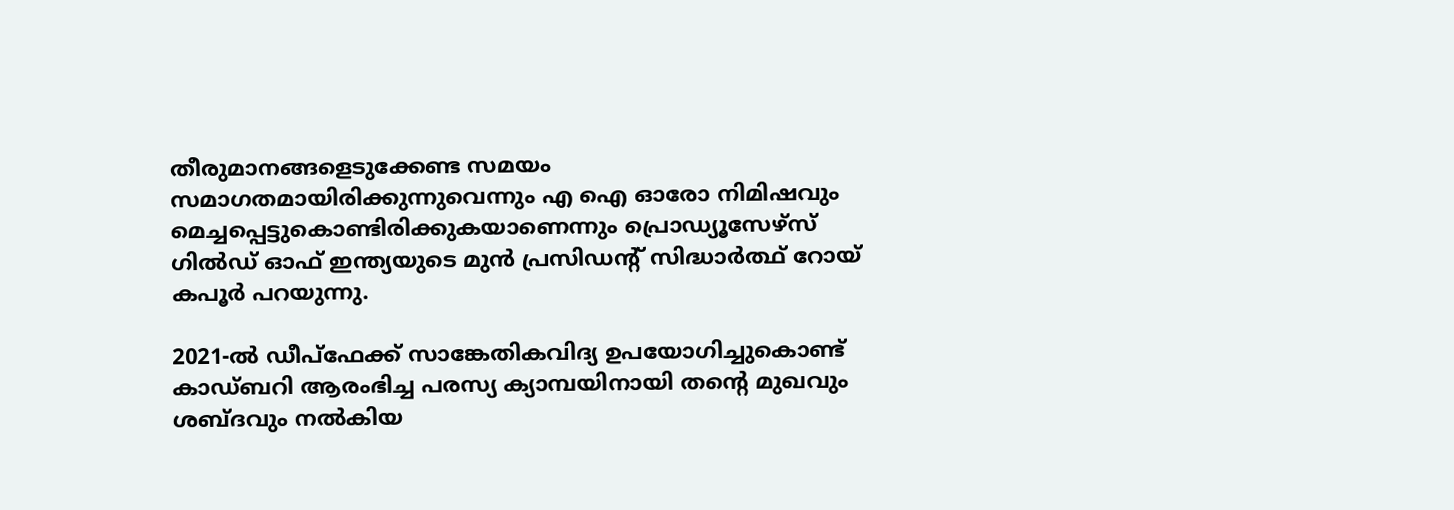തീരുമാനങ്ങളെടുക്കേണ്ട സമയം സമാഗതമായിരിക്കുന്നുവെന്നും എ ഐ ഓരോ നിമിഷവും മെച്ചപ്പെട്ടുകൊണ്ടിരിക്കുകയാണെന്നും പ്രൊഡ്യൂസേഴ്സ് ഗില്‍ഡ് ഓഫ് ഇന്ത്യയുടെ മുന്‍ പ്രസിഡന്റ് സിദ്ധാര്‍ത്ഥ് റോയ് കപൂര്‍ പറയുന്നു.

2021-ല്‍ ഡീപ്‌ഫേക്ക് സാങ്കേതികവിദ്യ ഉപയോഗിച്ചുകൊണ്ട് കാഡ്ബറി ആരംഭിച്ച പരസ്യ ക്യാമ്പയിനായി തന്റെ മുഖവും ശബ്ദവും നല്‍കിയ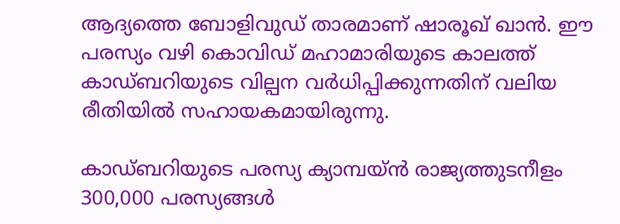ആദ്യത്തെ ബോളിവുഡ് താരമാണ് ഷാരൂഖ് ഖാന്‍. ഈ പരസ്യം വഴി കൊവിഡ് മഹാമാരിയുടെ കാലത്ത് കാഡ്ബറിയുടെ വില്പന വര്‍ധിപ്പിക്കുന്നതിന് വലിയ രീതിയില്‍ സഹായകമായിരുന്നു.

കാഡ്ബറിയുടെ പരസ്യ ക്യാമ്പയ്ന്‍ രാജ്യത്തുടനീളം 300,000 പരസ്യങ്ങള്‍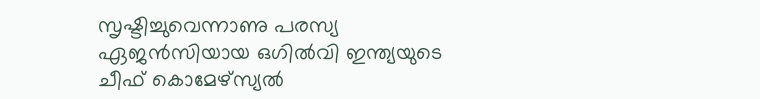സൃഷ്ടിച്ചുവെന്നാണു പരസ്യ ഏജന്‍സിയായ ഒഗില്‍വി ഇന്ത്യയുടെ ചീഫ് കൊമേഴ്‌സ്യല്‍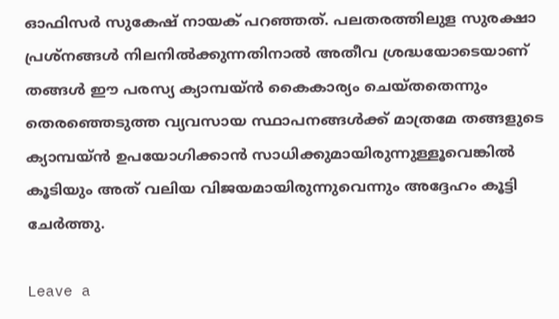ഓഫിസര്‍ സുകേഷ് നായക് പറഞ്ഞത്. പലതരത്തിലുള സുരക്ഷാ പ്രശ്‌നങ്ങള്‍ നിലനില്‍ക്കുന്നതിനാല്‍ അതീവ ശ്രദ്ധയോടെയാണ് തങ്ങള്‍ ഈ പരസ്യ ക്യാമ്പയ്ന്‍ കൈകാര്യം ചെയ്തതെന്നും തെരഞ്ഞെടുത്ത വ്യവസായ സ്ഥാപനങ്ങള്‍ക്ക് മാത്രമേ തങ്ങളുടെ ക്യാമ്പയ്ന്‍ ഉപയോഗിക്കാന്‍ സാധിക്കുമായിരുന്നുള്ളൂവെങ്കില്‍ കൂടിയും അത് വലിയ വിജയമായിരുന്നുവെന്നും അദ്ദേഹം കൂട്ടി ചേര്‍ത്തു.

Leave a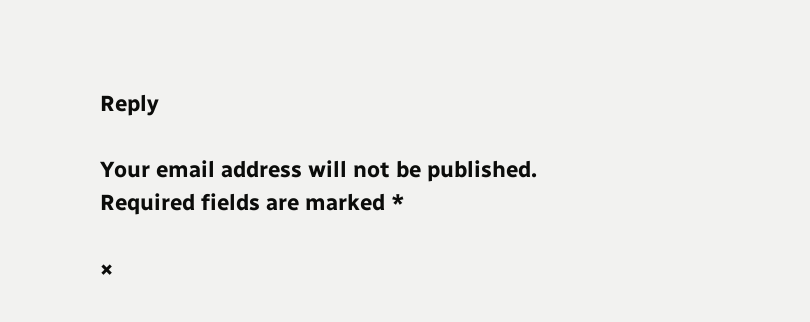Reply

Your email address will not be published. Required fields are marked *

×